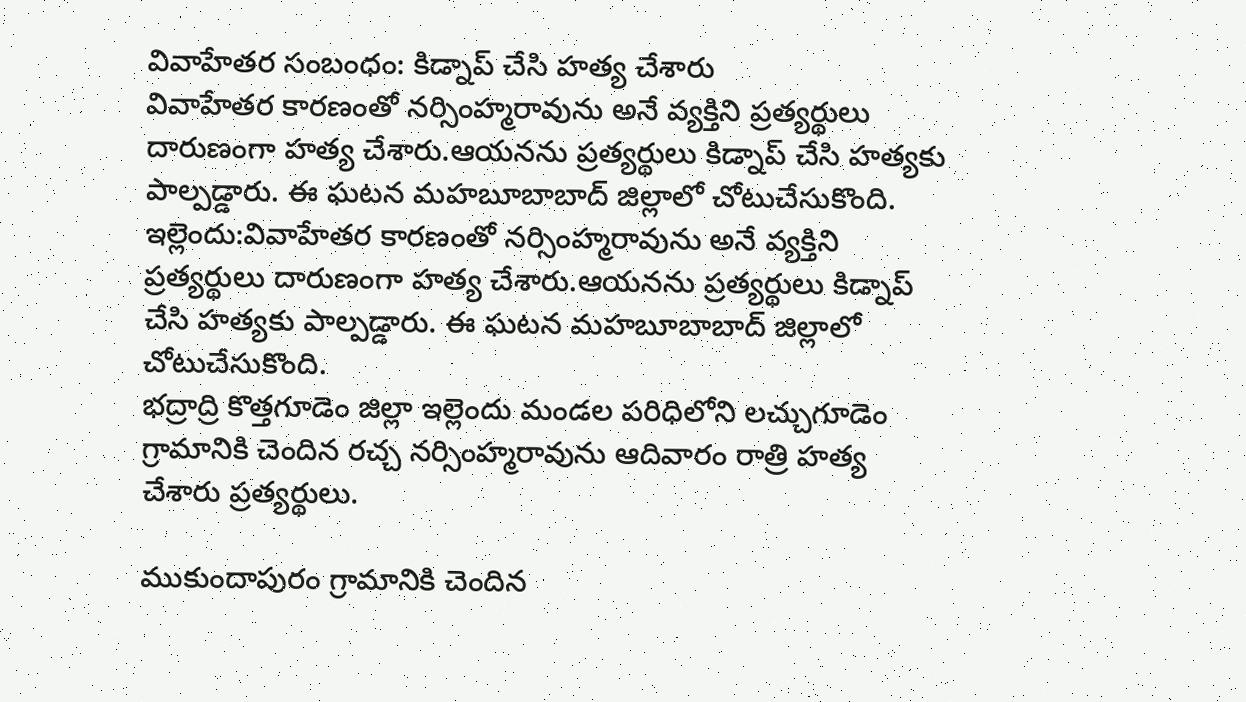వివాహేతర సంబంధం: కిడ్నాప్ చేసి హత్య చేశారు
వివాహేతర కారణంతో నర్సింహ్మరావును అనే వ్యక్తిని ప్రత్యర్థులు దారుణంగా హత్య చేశారు.ఆయనను ప్రత్యర్థులు కిడ్నాప్ చేసి హత్యకు పాల్పడ్డారు. ఈ ఘటన మహబూబాబాద్ జిల్లాలో చోటుచేసుకొంది.
ఇల్లెందు:వివాహేతర కారణంతో నర్సింహ్మరావును అనే వ్యక్తిని ప్రత్యర్థులు దారుణంగా హత్య చేశారు.ఆయనను ప్రత్యర్థులు కిడ్నాప్ చేసి హత్యకు పాల్పడ్డారు. ఈ ఘటన మహబూబాబాద్ జిల్లాలో చోటుచేసుకొంది.
భద్రాద్రి కొత్తగూడెం జిల్లా ఇల్లెందు మండల పరిధిలోని లచ్చుగూడెం గ్రామానికి చెందిన రచ్చ నర్సింహ్మరావును ఆదివారం రాత్రి హత్య చేశారు ప్రత్యర్థులు.

ముకుందాపురం గ్రామానికి చెందిన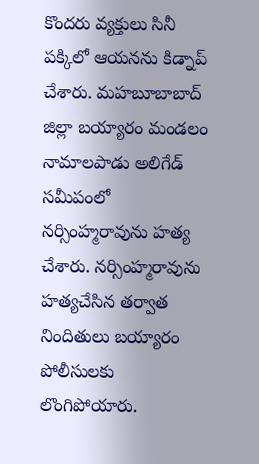కొందరు వ్యక్తులు సినీ పక్కిలో ఆయనను కిడ్నాప్ చేశారు. మహబూబాబాద్ జిల్లా బయ్యారం మండలం నామాలపాడు అలిగేడ్ సమీపంలో నర్సింహ్మరావును హత్య చేశారు. నర్సింహ్మరావును హత్యచేసిన తర్వాత నిందితులు బయ్యారం పోలీసులకు లొంగిపోయారు.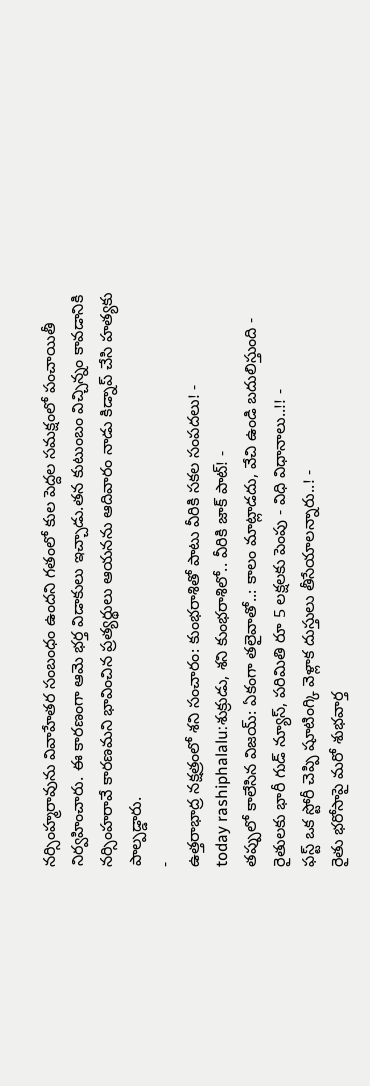నర్సింహ్మరావును వివాహేతర సంబంధం ఉందని గతంలో కుల పెద్దల సమక్షంలో పంచాయితీ నిర్వహించారు. ఈ కారణంగా ఆమె భర్త విడాకులు ఇచ్చాడు.తన కుటుంబం విచ్చిన్నం కావడానికి నర్సింహరావే కారణమని భావించిన ప్రత్యర్థులు ఆయనను ఆదివారం నాడు కిడ్నాప్ చేసి హత్యకు పాల్పడ్డారు.
-
ఉత్తరాభాద్ర నక్షత్రంలో శని సంచారం: కుంభరాశితో పాటు వీరికి సకల సంపదలు! -
today rashiphalalu:శుక్రుడు, శని కుంభరాశిలో.. వీరికి జాక్ పాట్! -
తప్పులో కాలేసిన విజయ్: ఏకంగా తలైవాతో..: కాలం మాట్లాడదు, వేచి ఉండి బదులిస్తుంది -
రైతులకు భారీ గుడ్ న్యూస్, పరిమితి రూ 5 లక్షలకు పెంపు - విధి విధానాలు..!! -
ఫస్ట్ ఒక స్టోరీ చెప్పి షూటింగ్కి వెళ్లాక దుస్తులు తీసేయాలన్నారు..! -
రైతు భరోసాపై మరో శుభవార్త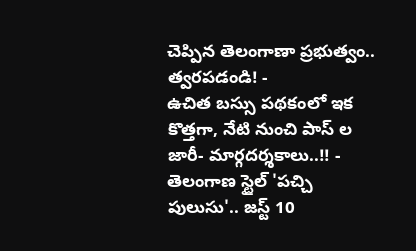చెప్పిన తెలంగాణా ప్రభుత్వం.. త్వరపడండి! -
ఉచిత బస్సు పథకంలో ఇక కొత్తగా, నేటి నుంచి పాస్ ల జారీ- మార్గదర్శకాలు..!! -
తెలంగాణ స్టైల్ 'పచ్చి పులుసు'.. జస్ట్ 10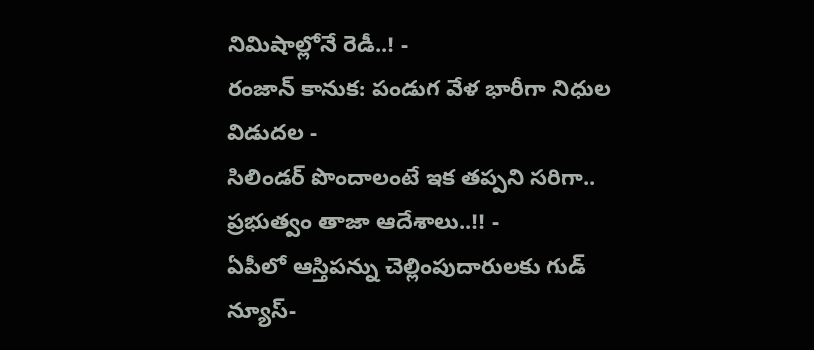నిమిషాల్లోనే రెడీ..! -
రంజాన్ కానుక: పండుగ వేళ భారీగా నిధుల విడుదల -
సిలిండర్ పొందాలంటే ఇక తప్పని సరిగా.. ప్రభుత్వం తాజా ఆదేశాలు..!! -
ఏపీలో ఆస్తిపన్ను చెల్లింపుదారులకు గుడ్ న్యూస్-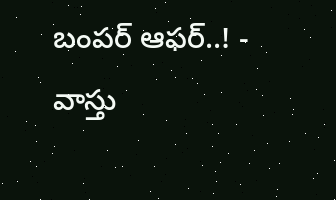బంపర్ ఆఫర్..! -
వాస్తు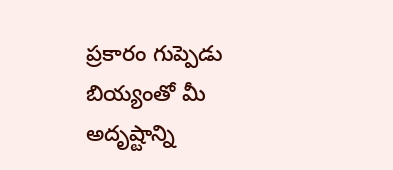ప్రకారం గుప్పెడు బియ్యంతో మీ అదృష్టాన్ని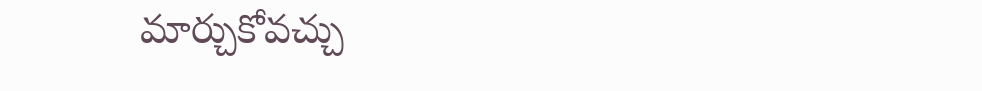మార్చుకోవచ్చు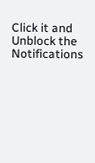Click it and Unblock the Notifications